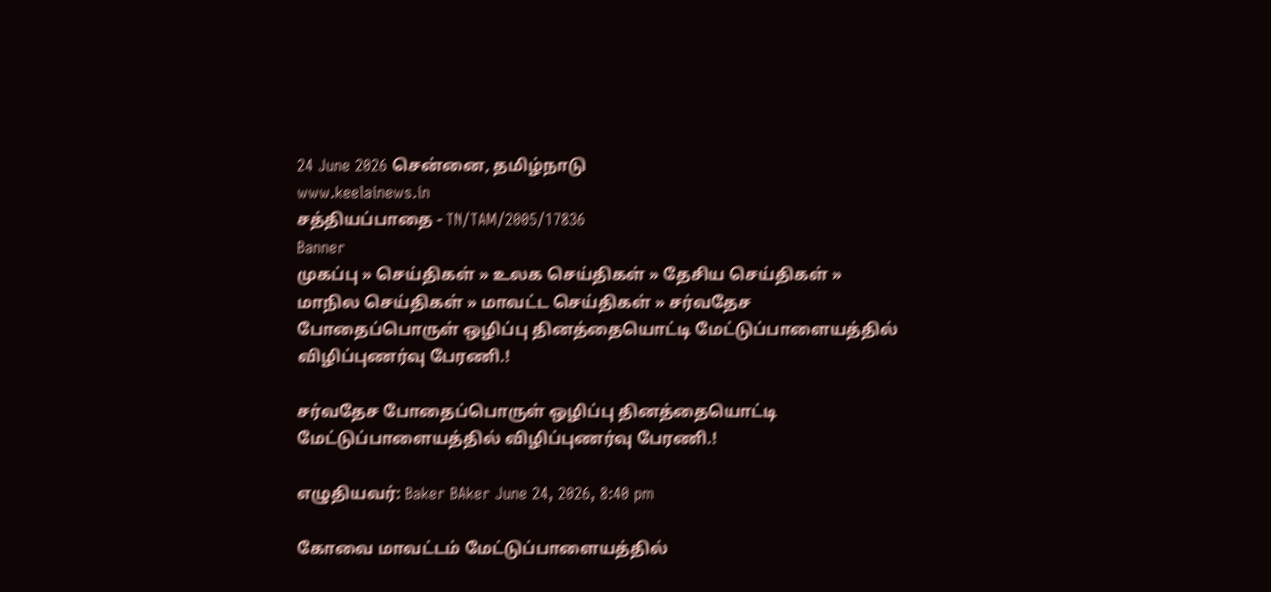24 June 2026 சென்னை, தமிழ்நாடு
www.keelainews.in
சத்தியப்பாதை - TN/TAM/2005/17836
Banner
முகப்பு » செய்திகள் » உலக செய்திகள் » தேசிய செய்திகள் » மாநில செய்திகள் » மாவட்ட செய்திகள் » சர்வதேச போதைப்பொருள் ஒழிப்பு தினத்தையொட்டி மேட்டுப்பாளையத்தில் விழிப்புணர்வு பேரணி.!

சர்வதேச போதைப்பொருள் ஒழிப்பு தினத்தையொட்டி மேட்டுப்பாளையத்தில் விழிப்புணர்வு பேரணி.!

எழுதியவர்: Baker BAker June 24, 2026, 8:40 pm

கோவை மாவட்டம் மேட்டுப்பாளையத்தில்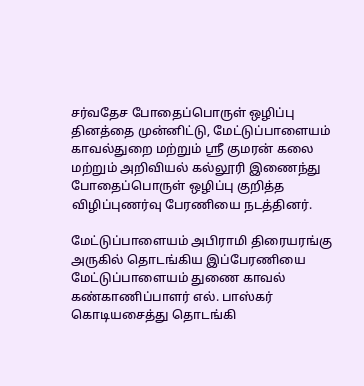சர்வதேச போதைப்பொருள் ஒழிப்பு தினத்தை முன்னிட்டு, மேட்டுப்பாளையம் காவல்துறை மற்றும் ஸ்ரீ குமரன் கலை மற்றும் அறிவியல் கல்லூரி இணைந்து போதைப்பொருள் ஒழிப்பு குறித்த விழிப்புணர்வு பேரணியை நடத்தினர்.

மேட்டுப்பாளையம் அபிராமி திரையரங்கு அருகில் தொடங்கிய இப்பேரணியை மேட்டுப்பாளையம் துணை காவல் கண்காணிப்பாளர் எல். பாஸ்கர் கொடியசைத்து தொடங்கி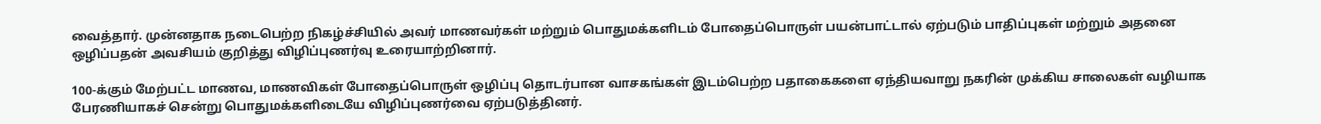வைத்தார். முன்னதாக நடைபெற்ற நிகழ்ச்சியில் அவர் மாணவர்கள் மற்றும் பொதுமக்களிடம் போதைப்பொருள் பயன்பாட்டால் ஏற்படும் பாதிப்புகள் மற்றும் அதனை ஒழிப்பதன் அவசியம் குறித்து விழிப்புணர்வு உரையாற்றினார்.

100-க்கும் மேற்பட்ட மாணவ, மாணவிகள் போதைப்பொருள் ஒழிப்பு தொடர்பான வாசகங்கள் இடம்பெற்ற பதாகைகளை ஏந்தியவாறு நகரின் முக்கிய சாலைகள் வழியாக பேரணியாகச் சென்று பொதுமக்களிடையே விழிப்புணர்வை ஏற்படுத்தினர்.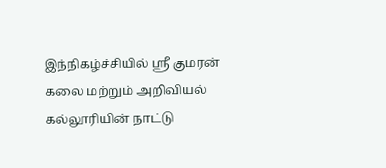இந்நிகழ்ச்சியில் ஸ்ரீ குமரன் கலை மற்றும் அறிவியல் கல்லூரியின் நாட்டு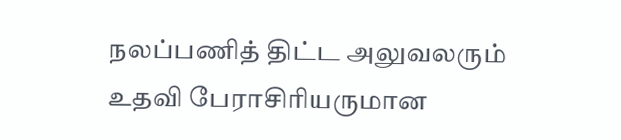நலப்பணித் திட்ட அலுவலரும் உதவி பேராசிரியருமான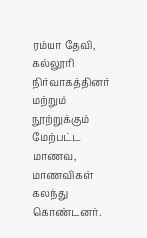ரம்யா தேவி, கல்லூரி நிர்வாகத்தினர் மற்றும் நூற்றுக்கும் மேற்பட்ட மாணவ, மாணவிகள் கலந்து கொண்டனர்.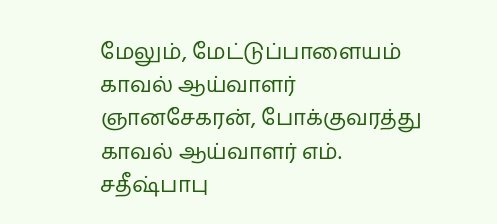மேலும், மேட்டுப்பாளையம் காவல் ஆய்வாளர் ஞானசேகரன், போக்குவரத்து காவல் ஆய்வாளர் எம். சதீஷ்பாபு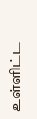உள்ளிட்ட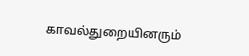காவல்துறையினரும்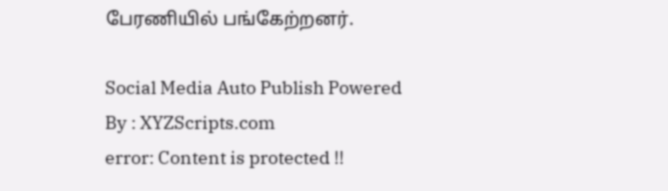பேரணியில் பங்கேற்றனர்.

Social Media Auto Publish Powered By : XYZScripts.com
error: Content is protected !!